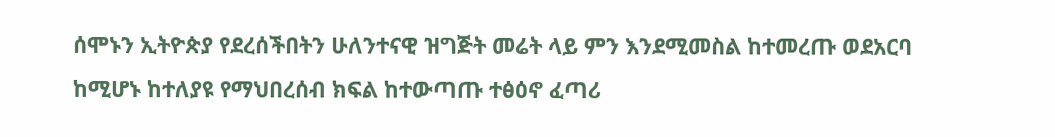ሰሞኑን ኢትዮጵያ የደረሰችበትን ሁለንተናዊ ዝግጅት መሬት ላይ ምን እንደሚመስል ከተመረጡ ወደአርባ ከሚሆኑ ከተለያዩ የማህበረሰብ ክፍል ከተውጣጡ ተፅዕኖ ፈጣሪ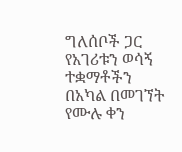ግለሰቦች ጋር የአገሪቱን ወሳኝ ተቋማቶችን በአካል በመገኘት የሙሉ ቀን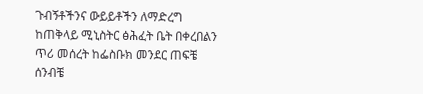ጉብኝቶችንና ውይይቶችን ለማድረግ ከጠቅላይ ሚኒስትር ፅሕፈት ቤት በቀረበልን ጥሪ መሰረት ከፌስቡክ መንደር ጠፍቼ ሰንብቼ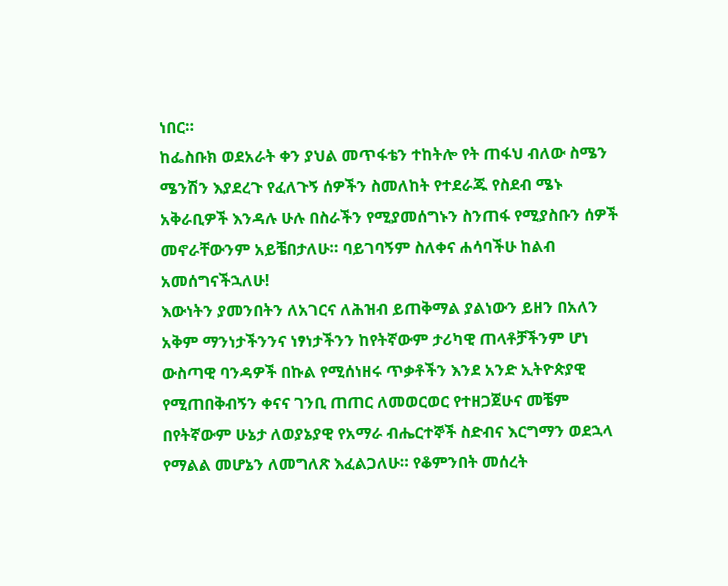ነበር።
ከፌስቡክ ወደአራት ቀን ያህል መጥፋቴን ተከትሎ የት ጠፋህ ብለው ስሜን ሜንሽን እያደረጉ የፈለጉኝ ሰዎችን ስመለከት የተደራጁ የስደብ ሜኑ አቅራቢዎች እንዳሉ ሁሉ በስራችን የሚያመሰግኑን ስንጠፋ የሚያስቡን ሰዎች መኖራቸውንም አይቼበታለሁ። ባይገባኝም ስለቀና ሐሳባችሁ ከልብ አመሰግናችኋለሁ!
እውነትን ያመንበትን ለአገርና ለሕዝብ ይጠቅማል ያልነውን ይዘን በአለን አቅም ማንነታችንንና ነፃነታችንን ከየትኛውም ታሪካዊ ጠላቶቻችንም ሆነ ውስጣዊ ባንዳዎች በኩል የሚሰነዘሩ ጥቃቶችን እንደ አንድ ኢትዮጵያዊ የሚጠበቅብኝን ቀናና ገንቢ ጠጠር ለመወርወር የተዘጋጀሁና መቼም በየትኛውም ሁኔታ ለወያኔያዊ የአማራ ብሔርተኞች ስድብና እርግማን ወደኋላ የማልል መሆኔን ለመግለጽ እፈልጋለሁ። የቆምንበት መሰረት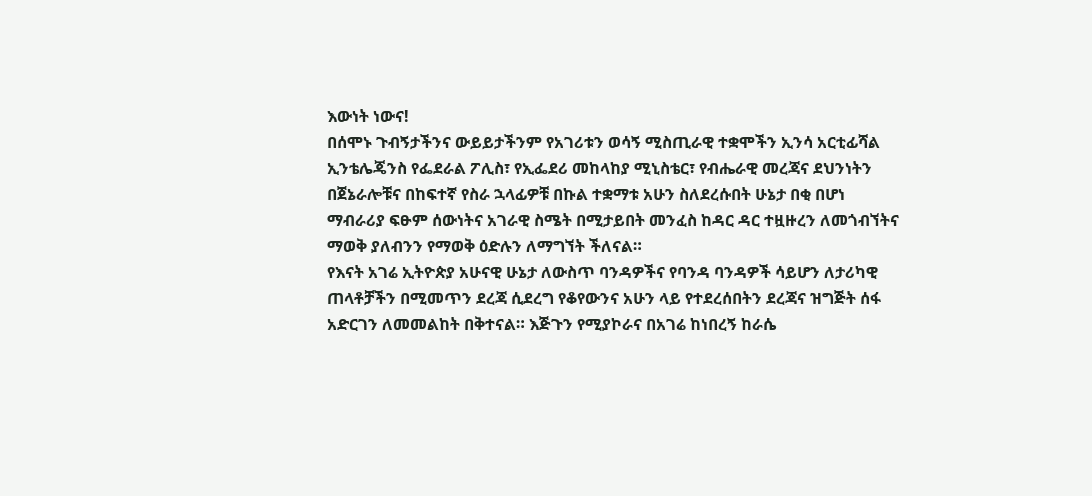እውነት ነውና!
በሰሞኑ ጉብኝታችንና ውይይታችንም የአገሪቱን ወሳኝ ሚስጢራዊ ተቋሞችን ኢንሳ አርቲፊሻል ኢንቴሌጄንስ የፌደራል ፖሊስ፣ የኢፌደሪ መከላከያ ሚኒስቴር፣ የብሔራዊ መረጃና ደህንነትን በጀኔራሎቹና በከፍተኛ የስራ ኋላፊዎቹ በኩል ተቋማቱ አሁን ስለደረሱበት ሁኔታ በቂ በሆነ ማብራሪያ ፍፁም ሰውነትና አገራዊ ስሜት በሚታይበት መንፈስ ከዳር ዳር ተዟዙረን ለመጎብኘትና ማወቅ ያለብንን የማወቅ ዕድሉን ለማግኘት ችለናል።
የእናት አገሬ ኢትዮጵያ አሁናዊ ሁኔታ ለውስጥ ባንዳዎችና የባንዳ ባንዳዎች ሳይሆን ለታሪካዊ ጠላቶቻችን በሚመጥን ደረጃ ሲደረግ የቆየውንና አሁን ላይ የተደረሰበትን ደረጃና ዝግጅት ሰፋ አድርገን ለመመልከት በቅተናል። እጅጉን የሚያኮራና በአገሬ ከነበረኝ ከራሴ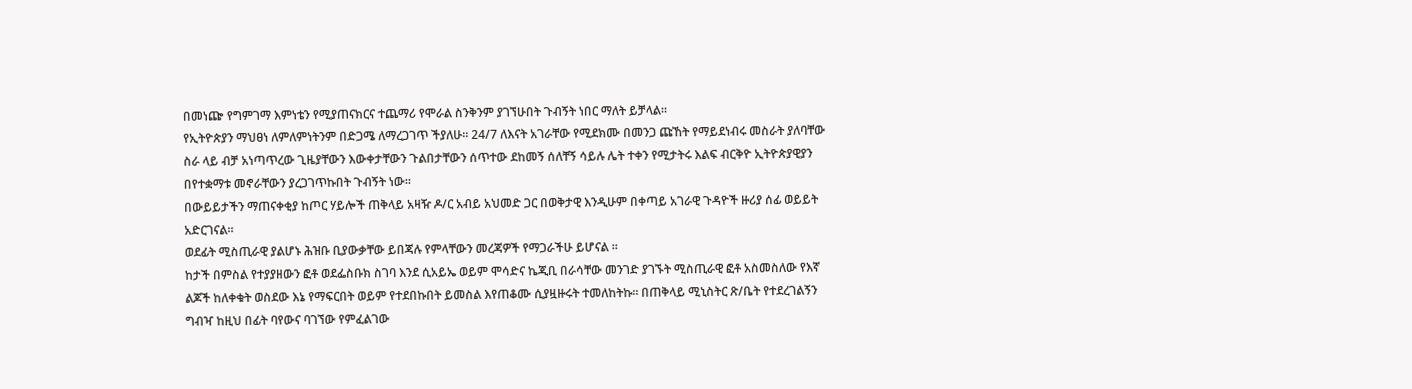በመነጬ የግምገማ እምነቴን የሚያጠናክርና ተጨማሪ የሞራል ስንቅንም ያገኘሁበት ጉብኝት ነበር ማለት ይቻላል።
የኢትዮጵያን ማህፀነ ለምለምነትንም በድጋሜ ለማረጋገጥ ችያለሁ። 24/7 ለእናት አገራቸው የሚደክሙ በመንጋ ጩኸት የማይደነብሩ መስራት ያለባቸው ስራ ላይ ብቻ አነጣጥረው ጊዜያቸውን እውቀታቸውን ጉልበታቸውን ሰጥተው ደከመኝ ሰለቸኝ ሳይሉ ሌት ተቀን የሚታትሩ እልፍ ብርቅዮ ኢትዮጵያዊያን በየተቋማቱ መኖራቸውን ያረጋገጥኩበት ጉብኝት ነው።
በውይይታችን ማጠናቀቂያ ከጦር ሃይሎች ጠቅላይ አዛዥ ዶ/ር አብይ አህመድ ጋር በወቅታዊ እንዲሁም በቀጣይ አገራዊ ጉዳዮች ዙሪያ ሰፊ ወይይት አድርገናል።
ወደፊት ሚስጢራዊ ያልሆኑ ሕዝቡ ቢያውቃቸው ይበጃሉ የምላቸውን መረጃዎች የማጋራችሁ ይሆናል ።
ከታች በምስል የተያያዘውን ፎቶ ወደፌስቡክ ስገባ እንደ ሲአይኤ ወይም ሞሳድና ኬጂቢ በራሳቸው መንገድ ያገኙት ሚስጢራዊ ፎቶ አስመስለው የእኛ ልጆች ከለቀቁት ወስደው እኔ የማፍርበት ወይም የተደበኩበት ይመስል እየጠቆሙ ሲያዟዙሩት ተመለከትኩ። በጠቅላይ ሚኒስትር ጽ/ቤት የተደረገልኝን ግብዣ ከዚህ በፊት ባየውና ባገኘው የምፈልገው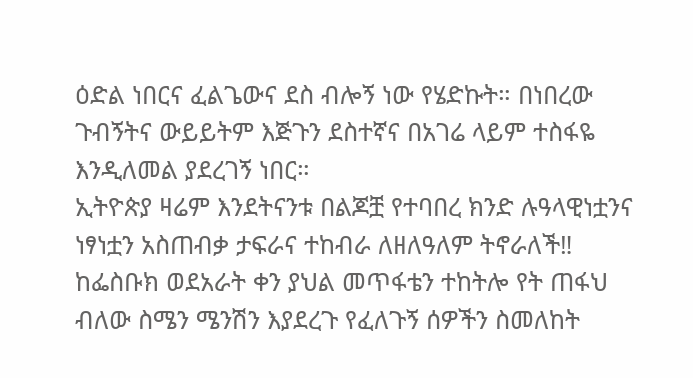ዕድል ነበርና ፈልጌውና ደስ ብሎኝ ነው የሄድኩት። በነበረው ጉብኝትና ውይይትም እጅጉን ደስተኛና በአገሬ ላይም ተስፋዬ እንዲለመል ያደረገኝ ነበር።
ኢትዮጵያ ዛሬም እንደትናንቱ በልጆቿ የተባበረ ክንድ ሉዓላዊነቷንና ነፃነቷን አስጠብቃ ታፍራና ተከብራ ለዘለዓለም ትኖራለች‼
ከፌስቡክ ወደአራት ቀን ያህል መጥፋቴን ተከትሎ የት ጠፋህ ብለው ስሜን ሜንሽን እያደረጉ የፈለጉኝ ሰዎችን ስመለከት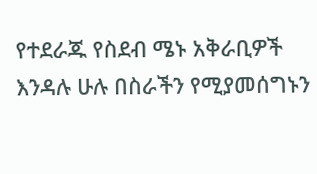የተደራጁ የስደብ ሜኑ አቅራቢዎች እንዳሉ ሁሉ በስራችን የሚያመሰግኑን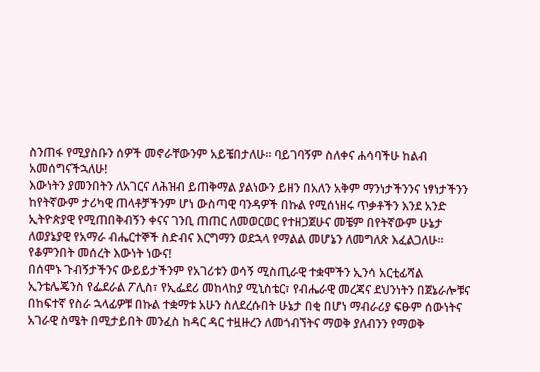ስንጠፋ የሚያስቡን ሰዎች መኖራቸውንም አይቼበታለሁ። ባይገባኝም ስለቀና ሐሳባችሁ ከልብ አመሰግናችኋለሁ!
እውነትን ያመንበትን ለአገርና ለሕዝብ ይጠቅማል ያልነውን ይዘን በአለን አቅም ማንነታችንንና ነፃነታችንን ከየትኛውም ታሪካዊ ጠላቶቻችንም ሆነ ውስጣዊ ባንዳዎች በኩል የሚሰነዘሩ ጥቃቶችን እንደ አንድ ኢትዮጵያዊ የሚጠበቅብኝን ቀናና ገንቢ ጠጠር ለመወርወር የተዘጋጀሁና መቼም በየትኛውም ሁኔታ ለወያኔያዊ የአማራ ብሔርተኞች ስድብና እርግማን ወደኋላ የማልል መሆኔን ለመግለጽ እፈልጋለሁ። የቆምንበት መሰረት እውነት ነውና!
በሰሞኑ ጉብኝታችንና ውይይታችንም የአገሪቱን ወሳኝ ሚስጢራዊ ተቋሞችን ኢንሳ አርቲፊሻል ኢንቴሌጄንስ የፌደራል ፖሊስ፣ የኢፌደሪ መከላከያ ሚኒስቴር፣ የብሔራዊ መረጃና ደህንነትን በጀኔራሎቹና በከፍተኛ የስራ ኋላፊዎቹ በኩል ተቋማቱ አሁን ስለደረሱበት ሁኔታ በቂ በሆነ ማብራሪያ ፍፁም ሰውነትና አገራዊ ስሜት በሚታይበት መንፈስ ከዳር ዳር ተዟዙረን ለመጎብኘትና ማወቅ ያለብንን የማወቅ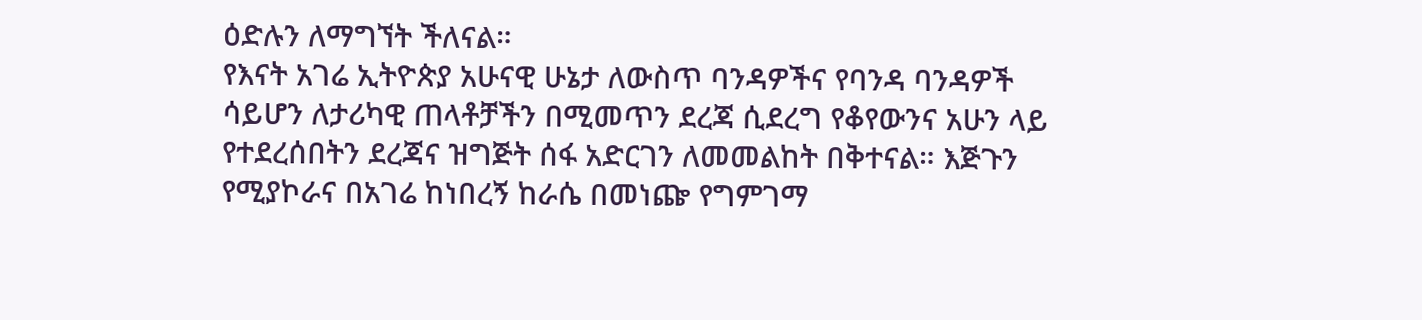ዕድሉን ለማግኘት ችለናል።
የእናት አገሬ ኢትዮጵያ አሁናዊ ሁኔታ ለውስጥ ባንዳዎችና የባንዳ ባንዳዎች ሳይሆን ለታሪካዊ ጠላቶቻችን በሚመጥን ደረጃ ሲደረግ የቆየውንና አሁን ላይ የተደረሰበትን ደረጃና ዝግጅት ሰፋ አድርገን ለመመልከት በቅተናል። እጅጉን የሚያኮራና በአገሬ ከነበረኝ ከራሴ በመነጬ የግምገማ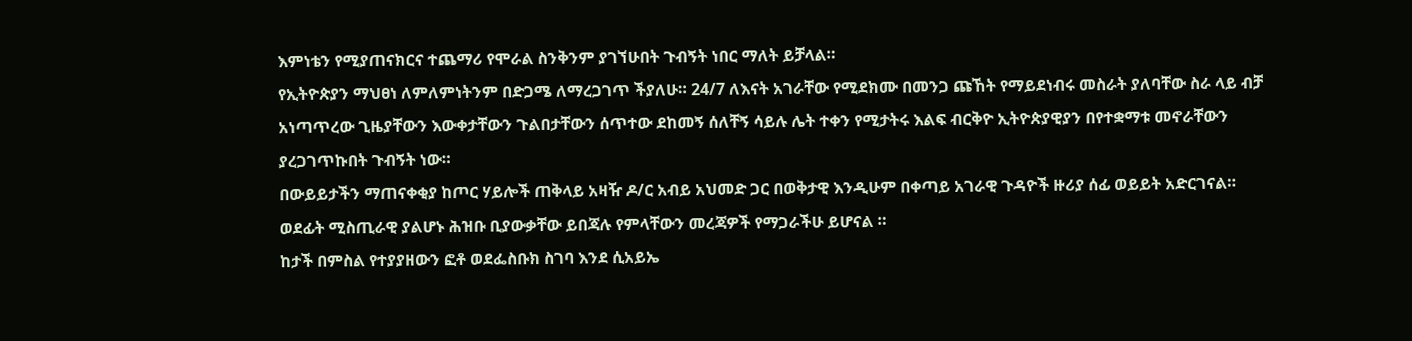እምነቴን የሚያጠናክርና ተጨማሪ የሞራል ስንቅንም ያገኘሁበት ጉብኝት ነበር ማለት ይቻላል።
የኢትዮጵያን ማህፀነ ለምለምነትንም በድጋሜ ለማረጋገጥ ችያለሁ። 24/7 ለእናት አገራቸው የሚደክሙ በመንጋ ጩኸት የማይደነብሩ መስራት ያለባቸው ስራ ላይ ብቻ አነጣጥረው ጊዜያቸውን እውቀታቸውን ጉልበታቸውን ሰጥተው ደከመኝ ሰለቸኝ ሳይሉ ሌት ተቀን የሚታትሩ እልፍ ብርቅዮ ኢትዮጵያዊያን በየተቋማቱ መኖራቸውን ያረጋገጥኩበት ጉብኝት ነው።
በውይይታችን ማጠናቀቂያ ከጦር ሃይሎች ጠቅላይ አዛዥ ዶ/ር አብይ አህመድ ጋር በወቅታዊ እንዲሁም በቀጣይ አገራዊ ጉዳዮች ዙሪያ ሰፊ ወይይት አድርገናል።
ወደፊት ሚስጢራዊ ያልሆኑ ሕዝቡ ቢያውቃቸው ይበጃሉ የምላቸውን መረጃዎች የማጋራችሁ ይሆናል ።
ከታች በምስል የተያያዘውን ፎቶ ወደፌስቡክ ስገባ እንደ ሲአይኤ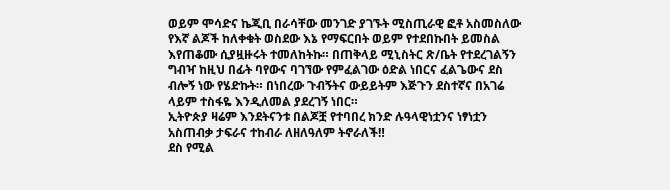ወይም ሞሳድና ኬጂቢ በራሳቸው መንገድ ያገኙት ሚስጢራዊ ፎቶ አስመስለው የእኛ ልጆች ከለቀቁት ወስደው እኔ የማፍርበት ወይም የተደበኩበት ይመስል እየጠቆሙ ሲያዟዙሩት ተመለከትኩ። በጠቅላይ ሚኒስትር ጽ/ቤት የተደረገልኝን ግብዣ ከዚህ በፊት ባየውና ባገኘው የምፈልገው ዕድል ነበርና ፈልጌውና ደስ ብሎኝ ነው የሄድኩት። በነበረው ጉብኝትና ውይይትም እጅጉን ደስተኛና በአገሬ ላይም ተስፋዬ እንዲለመል ያደረገኝ ነበር።
ኢትዮጵያ ዛሬም እንደትናንቱ በልጆቿ የተባበረ ክንድ ሉዓላዊነቷንና ነፃነቷን አስጠብቃ ታፍራና ተከብራ ለዘለዓለም ትኖራለች‼
ደስ የሚል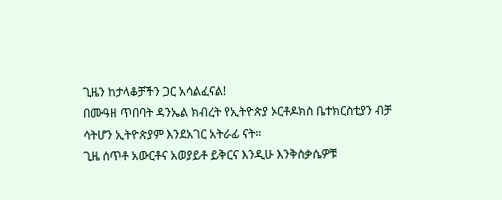ጊዜን ከታላቆቻችን ጋር አሳልፈናል!
በሙዓዘ ጥበባት ዳንኤል ክብረት የኢትዮጵያ ኦርቶዶክስ ቤተክርስቲያን ብቻ ሳትሆን ኢትዮጵያም እንደአገር አትራፊ ናት።
ጊዜ ሰጥቶ አውርቶና አወያይቶ ይቅርና እንዲሁ እንቅስቃሴዎቹ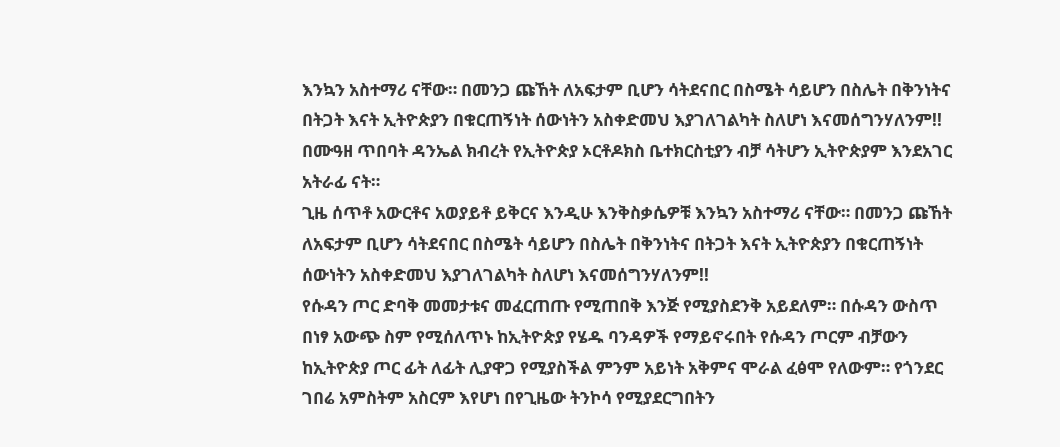እንኳን አስተማሪ ናቸው። በመንጋ ጩኸት ለአፍታም ቢሆን ሳትደናበር በስሜት ሳይሆን በስሌት በቅንነትና በትጋት እናት ኢትዮጵያን በቁርጠኝነት ሰውነትን አስቀድመህ እያገለገልካት ስለሆነ እናመሰግንሃለንም!!
በሙዓዘ ጥበባት ዳንኤል ክብረት የኢትዮጵያ ኦርቶዶክስ ቤተክርስቲያን ብቻ ሳትሆን ኢትዮጵያም እንደአገር አትራፊ ናት።
ጊዜ ሰጥቶ አውርቶና አወያይቶ ይቅርና እንዲሁ እንቅስቃሴዎቹ እንኳን አስተማሪ ናቸው። በመንጋ ጩኸት ለአፍታም ቢሆን ሳትደናበር በስሜት ሳይሆን በስሌት በቅንነትና በትጋት እናት ኢትዮጵያን በቁርጠኝነት ሰውነትን አስቀድመህ እያገለገልካት ስለሆነ እናመሰግንሃለንም!!
የሱዳን ጦር ድባቅ መመታቱና መፈርጠጡ የሚጠበቅ እንጅ የሚያስደንቅ አይደለም። በሱዳን ውስጥ በነፃ አውጭ ስም የሚሰለጥኑ ከኢትዮጵያ የሄዱ ባንዳዎች የማይኖሩበት የሱዳን ጦርም ብቻውን ከኢትዮጵያ ጦር ፊት ለፊት ሊያዋጋ የሚያስችል ምንም አይነት አቅምና ሞራል ፈፅሞ የለውም። የጎንደር ገበሬ አምስትም አስርም እየሆነ በየጊዜው ትንኮሳ የሚያደርግበትን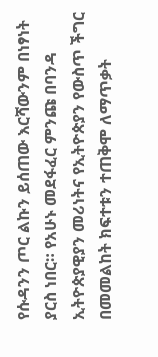የሱዳንን ጦር ልኩን ይሰጠው እርሻውንም በነፃነት ያርስ ነበር። የአሁኑ መደፋፈር ምንጩ በባንዳ ኢትዮጵያዊያን መሪነትና የኢትዮጵያን የውስጥ ችግር በመመልከት ክፍተቱን ተጠቅሞ ለማጥቃት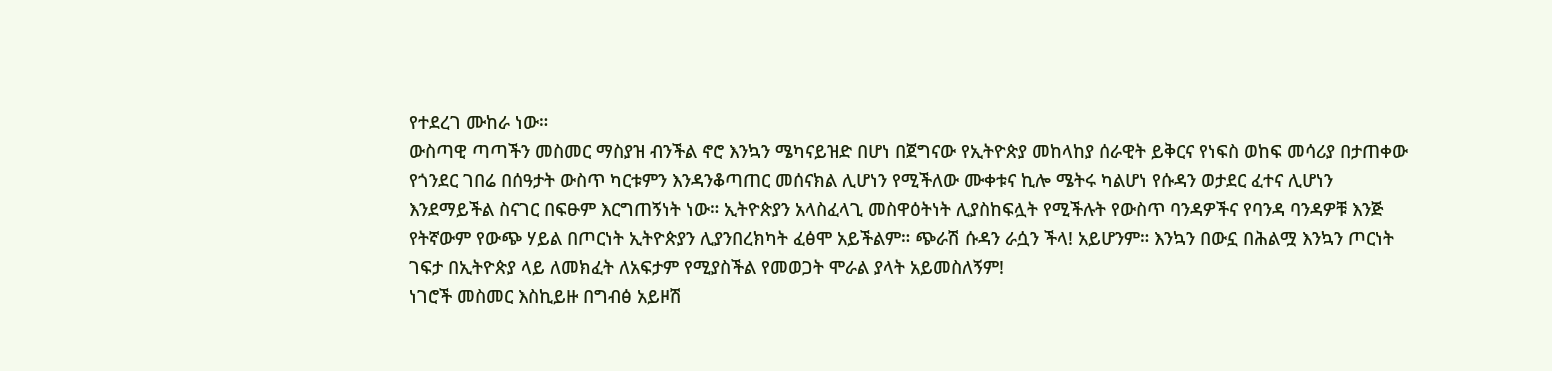የተደረገ ሙከራ ነው።
ውስጣዊ ጣጣችን መስመር ማስያዝ ብንችል ኖሮ እንኳን ሜካናይዝድ በሆነ በጀግናው የኢትዮጵያ መከላከያ ሰራዊት ይቅርና የነፍስ ወከፍ መሳሪያ በታጠቀው የጎንደር ገበሬ በሰዓታት ውስጥ ካርቱምን እንዳንቆጣጠር መሰናክል ሊሆነን የሚችለው ሙቀቱና ኪሎ ሜትሩ ካልሆነ የሱዳን ወታደር ፈተና ሊሆነን እንደማይችል ስናገር በፍፁም እርግጠኝነት ነው። ኢትዮጵያን አላስፈላጊ መስዋዕትነት ሊያስከፍሏት የሚችሉት የውስጥ ባንዳዎችና የባንዳ ባንዳዎቹ እንጅ የትኛውም የውጭ ሃይል በጦርነት ኢትዮጵያን ሊያንበረክካት ፈፅሞ አይችልም። ጭራሽ ሱዳን ራሷን ችላ! አይሆንም። እንኳን በውኗ በሕልሟ እንኳን ጦርነት ገፍታ በኢትዮጵያ ላይ ለመክፈት ለአፍታም የሚያስችል የመወጋት ሞራል ያላት አይመስለኝም!
ነገሮች መስመር እስኪይዙ በግብፅ አይዞሽ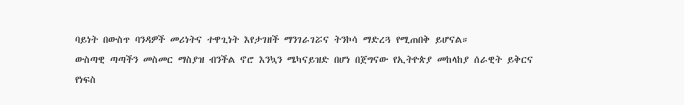ባይነት በውስጥ ባንዳዎች መሪነትና ተዋጊነት እየታገዘች ማንገራገሯና ትንኮሳ ማድረጓ የሚጠበቅ ይሆናል።
ውስጣዊ ጣጣችን መስመር ማስያዝ ብንችል ኖሮ እንኳን ሜካናይዝድ በሆነ በጀግናው የኢትዮጵያ መከላከያ ሰራዊት ይቅርና የነፍስ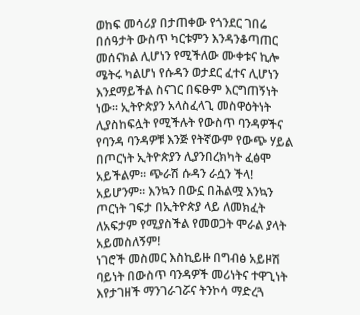ወከፍ መሳሪያ በታጠቀው የጎንደር ገበሬ በሰዓታት ውስጥ ካርቱምን እንዳንቆጣጠር መሰናክል ሊሆነን የሚችለው ሙቀቱና ኪሎ ሜትሩ ካልሆነ የሱዳን ወታደር ፈተና ሊሆነን እንደማይችል ስናገር በፍፁም እርግጠኝነት ነው። ኢትዮጵያን አላስፈላጊ መስዋዕትነት ሊያስከፍሏት የሚችሉት የውስጥ ባንዳዎችና የባንዳ ባንዳዎቹ እንጅ የትኛውም የውጭ ሃይል በጦርነት ኢትዮጵያን ሊያንበረክካት ፈፅሞ አይችልም። ጭራሽ ሱዳን ራሷን ችላ! አይሆንም። እንኳን በውኗ በሕልሟ እንኳን ጦርነት ገፍታ በኢትዮጵያ ላይ ለመክፈት ለአፍታም የሚያስችል የመወጋት ሞራል ያላት አይመስለኝም!
ነገሮች መስመር እስኪይዙ በግብፅ አይዞሽ ባይነት በውስጥ ባንዳዎች መሪነትና ተዋጊነት እየታገዘች ማንገራገሯና ትንኮሳ ማድረጓ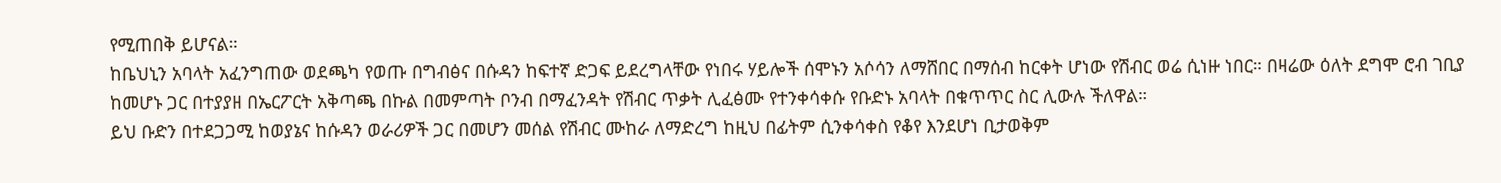የሚጠበቅ ይሆናል።
ከቤህኒን አባላት አፈንግጠው ወደጫካ የወጡ በግብፅና በሱዳን ከፍተኛ ድጋፍ ይደረግላቸው የነበሩ ሃይሎች ሰሞኑን አሶሳን ለማሸበር በማሰብ ከርቀት ሆነው የሽብር ወሬ ሲነዙ ነበር። በዛሬው ዕለት ደግሞ ሮብ ገቢያ ከመሆኑ ጋር በተያያዘ በኤርፖርት አቅጣጫ በኩል በመምጣት ቦንብ በማፈንዳት የሽብር ጥቃት ሊፈፅሙ የተንቀሳቀሱ የቡድኑ አባላት በቁጥጥር ስር ሊውሉ ችለዋል።
ይህ ቡድን በተደጋጋሚ ከወያኔና ከሱዳን ወራሪዎች ጋር በመሆን መሰል የሽብር ሙከራ ለማድረግ ከዚህ በፊትም ሲንቀሳቀስ የቆየ እንደሆነ ቢታወቅም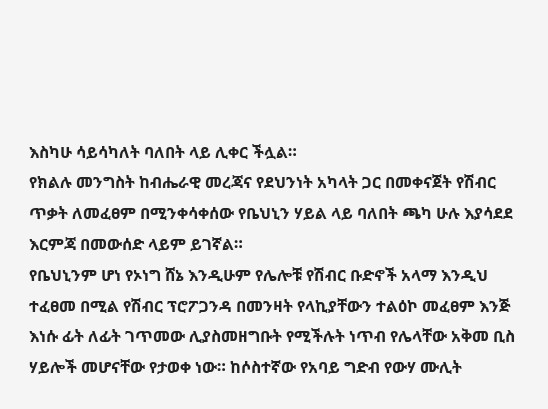እስካሁ ሳይሳካለት ባለበት ላይ ሊቀር ችሏል።
የክልሉ መንግስት ከብሔራዊ መረጃና የደህንነት አካላት ጋር በመቀናጀት የሽብር ጥቃት ለመፈፀም በሚንቀሳቀሰው የቤህኒን ሃይል ላይ ባለበት ጫካ ሁሉ እያሳደደ እርምጃ በመውሰድ ላይም ይገኛል።
የቤህኒንም ሆነ የኦነግ ሸኔ እንዲሁም የሌሎቹ የሽብር ቡድኖች አላማ እንዲህ ተፈፀመ በሚል የሽብር ፕሮፖጋንዳ በመንዛት የላኪያቸውን ተልዕኮ መፈፀም እንጅ እነሱ ፊት ለፊት ገጥመው ሊያስመዘግቡት የሚችሉት ነጥብ የሌላቸው አቅመ ቢስ ሃይሎች መሆናቸው የታወቀ ነው። ከሶስተኛው የአባይ ግድብ የውሃ ሙሊት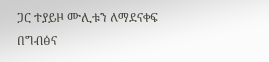ጋር ተያይዞ ሙሊቱን ለማደናቀፍ በግብፅና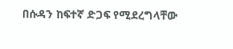በሱዳን ከፍተኛ ድጋፍ የሚደረግላቸው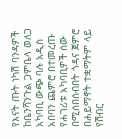የእናት ጡት ነካሽ ባንዳዎች ከቤንሻንጉል ጋምቤላ ወለጋ አካባቢ ውጭ ባሉ አዲስ አበባን ጨምሮ በተመረጡ የሐገሪቱ አካባቢዎች ሰው በሚሰበሰብበት ጎዳና ጀምሮ በሐይማኖት ተቋማትም ላይ የሽብር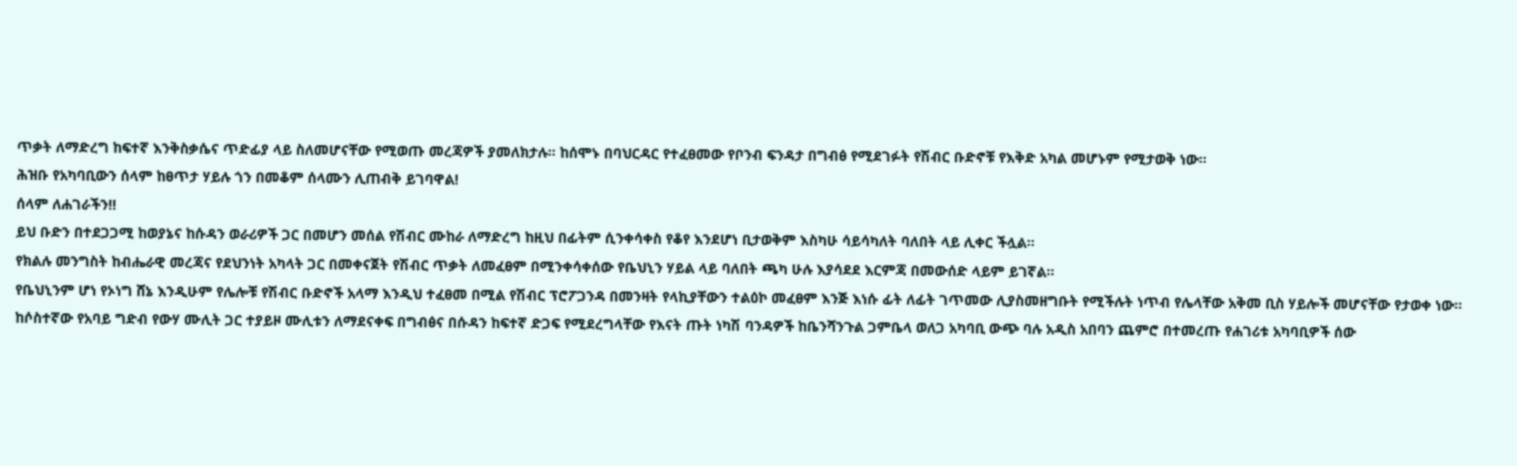ጥቃት ለማድረግ ከፍተኛ እንቅስቃሴና ጥድፊያ ላይ ስለመሆናቸው የሚወጡ መረጃዎች ያመለክታሉ። ከሰሞኑ በባህርዳር የተፈፀመው የቦንብ ፍንዳታ በግብፅ የሚደገፉት የሽብር ቡድኖቹ የእቅድ አካል መሆኑም የሚታወቅ ነው።
ሕዝቡ የአካባቢውን ሰላም ከፀጥታ ሃይሉ ጎን በመቆም ሰላሙን ሊጠብቅ ይገባዋል!
ሰላም ለሐገራችን‼
ይህ ቡድን በተደጋጋሚ ከወያኔና ከሱዳን ወራሪዎች ጋር በመሆን መሰል የሽብር ሙከራ ለማድረግ ከዚህ በፊትም ሲንቀሳቀስ የቆየ እንደሆነ ቢታወቅም እስካሁ ሳይሳካለት ባለበት ላይ ሊቀር ችሏል።
የክልሉ መንግስት ከብሔራዊ መረጃና የደህንነት አካላት ጋር በመቀናጀት የሽብር ጥቃት ለመፈፀም በሚንቀሳቀሰው የቤህኒን ሃይል ላይ ባለበት ጫካ ሁሉ እያሳደደ እርምጃ በመውሰድ ላይም ይገኛል።
የቤህኒንም ሆነ የኦነግ ሸኔ እንዲሁም የሌሎቹ የሽብር ቡድኖች አላማ እንዲህ ተፈፀመ በሚል የሽብር ፕሮፖጋንዳ በመንዛት የላኪያቸውን ተልዕኮ መፈፀም እንጅ እነሱ ፊት ለፊት ገጥመው ሊያስመዘግቡት የሚችሉት ነጥብ የሌላቸው አቅመ ቢስ ሃይሎች መሆናቸው የታወቀ ነው። ከሶስተኛው የአባይ ግድብ የውሃ ሙሊት ጋር ተያይዞ ሙሊቱን ለማደናቀፍ በግብፅና በሱዳን ከፍተኛ ድጋፍ የሚደረግላቸው የእናት ጡት ነካሽ ባንዳዎች ከቤንሻንጉል ጋምቤላ ወለጋ አካባቢ ውጭ ባሉ አዲስ አበባን ጨምሮ በተመረጡ የሐገሪቱ አካባቢዎች ሰው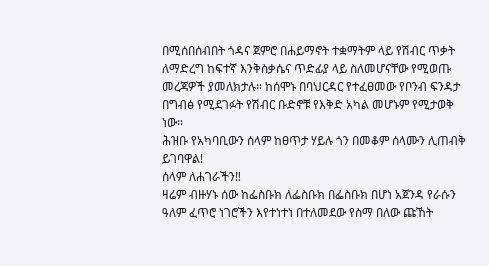በሚሰበሰብበት ጎዳና ጀምሮ በሐይማኖት ተቋማትም ላይ የሽብር ጥቃት ለማድረግ ከፍተኛ እንቅስቃሴና ጥድፊያ ላይ ስለመሆናቸው የሚወጡ መረጃዎች ያመለክታሉ። ከሰሞኑ በባህርዳር የተፈፀመው የቦንብ ፍንዳታ በግብፅ የሚደገፉት የሽብር ቡድኖቹ የእቅድ አካል መሆኑም የሚታወቅ ነው።
ሕዝቡ የአካባቢውን ሰላም ከፀጥታ ሃይሉ ጎን በመቆም ሰላሙን ሊጠብቅ ይገባዋል!
ሰላም ለሐገራችን‼
ዛሬም ብዙሃኑ ሰው ከፌስቡክ ለፌስቡክ በፌስቡክ በሆነ አጀንዳ የራሱን ዓለም ፈጥሮ ነገሮችን እየተነተነ በተለመደው የስማ በለው ጩኸት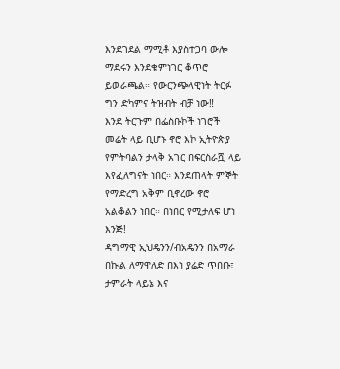እንደገደል ማሚቶ እያስተጋባ ውሎ ማደሩን እንደቁምነገር ቆጥሮ ይወራጫል። የውርንጭላዊነት ትርፉ ግን ድካምና ትዝብት ብቻ ነው‼
እንደ ትርጉም በፌስቡኮች ነገሮች መሬት ላይ ቢሆኑ ኖሮ እኮ ኢትዮጵያ የምትባልን ታላቅ አገር በፍርስራሿ ላይ እየፈለግናት ነበር። እንደጠላት ምኞት የማድረግ አቅም ቢኖረው ኖሮ አልቆልን ነበር። በነበር የሚታለፍ ሆነ እንጅ!
ዳግማዊ ኢህዴንን/ብአዴንን በአማራ በኩል ለማዋለድ በእነ ያሬድ ጥበቡ፣ ታምራት ላይኔ እና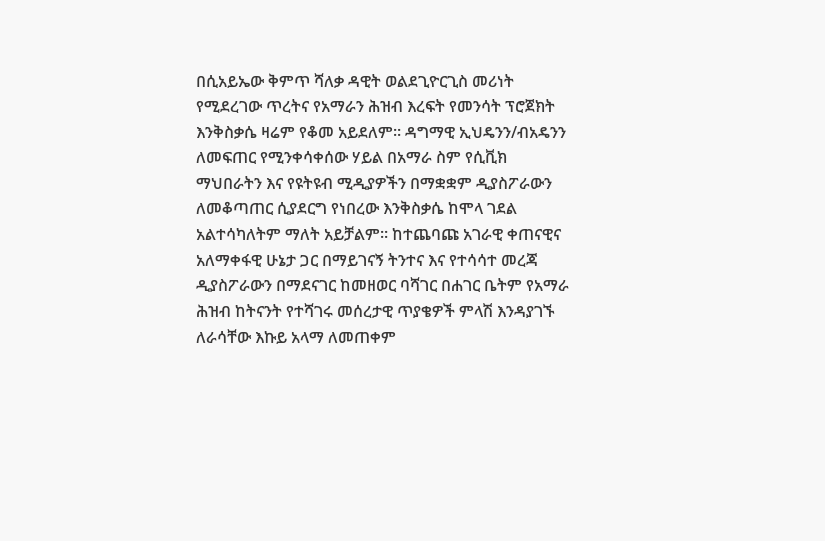በሲአይኤው ቅምጥ ሻለቃ ዳዊት ወልደጊዮርጊስ መሪነት የሚደረገው ጥረትና የአማራን ሕዝብ እረፍት የመንሳት ፕሮጀክት እንቅስቃሴ ዛሬም የቆመ አይደለም። ዳግማዊ ኢህዴንን/ብአዴንን ለመፍጠር የሚንቀሳቀሰው ሃይል በአማራ ስም የሲቪክ ማህበራትን እና የዩትዩብ ሚዲያዎችን በማቋቋም ዲያስፖራውን ለመቆጣጠር ሲያደርግ የነበረው እንቅስቃሴ ከሞላ ገደል አልተሳካለትም ማለት አይቻልም። ከተጨባጩ አገራዊ ቀጠናዊና አለማቀፋዊ ሁኔታ ጋር በማይገናኝ ትንተና እና የተሳሳተ መረጃ ዲያስፖራውን በማደናገር ከመዘወር ባሻገር በሐገር ቤትም የአማራ ሕዝብ ከትናንት የተሻገሩ መሰረታዊ ጥያቄዎች ምላሽ እንዳያገኙ ለራሳቸው እኩይ አላማ ለመጠቀም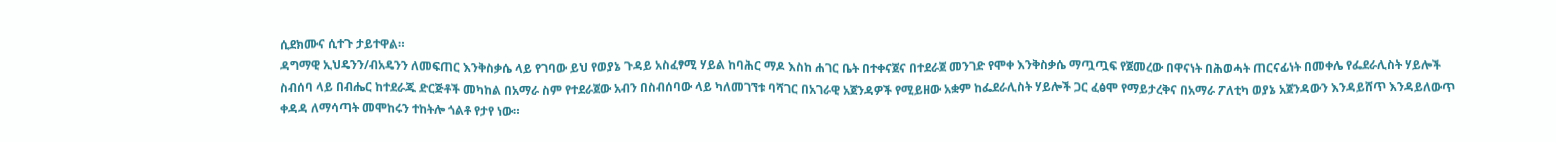ሲደክሙና ሲተጉ ታይተዋል።
ዳግማዊ ኢህዴንን/ብአዴንን ለመፍጠር እንቅስቃሴ ላይ የገባው ይህ የወያኔ ጉዳይ አስፈፃሚ ሃይል ከባሕር ማዶ እስከ ሐገር ቤት በተቀናጀና በተደራጀ መንገድ የሞቀ እንቅስቃሴ ማጧጧፍ የጀመረው በዋናነት በሕወሓት ጠርናፊነት በመቀሌ የፌደራሊስት ሃይሎች ስብሰባ ላይ በብሔር ከተደራጁ ድርጅቶች መካከል በአማራ ስም የተደራጀው አብን በስብሰባው ላይ ካለመገኘቱ ባሻገር በአገራዊ አጀንዳዎች የሚይዘው አቋም ከፌደራሊስት ሃይሎች ጋር ፈፅሞ የማይታረቅና በአማራ ፖለቲካ ወያኔ አጀንዳውን እንዳይሸጥ እንዳይለውጥ ቀዳዳ ለማሳጣት መሞከሩን ተከትሎ ጎልቶ የታየ ነው።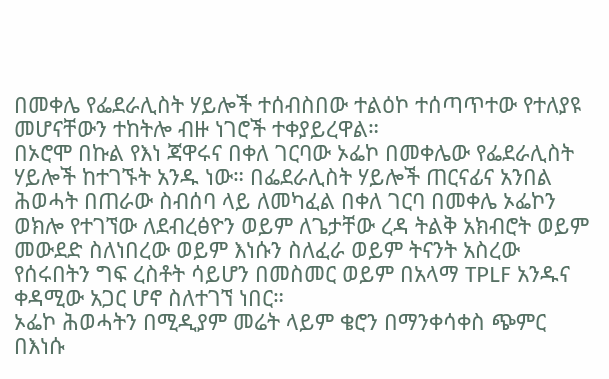በመቀሌ የፌደራሊስት ሃይሎች ተሰብስበው ተልዕኮ ተሰጣጥተው የተለያዩ መሆናቸውን ተከትሎ ብዙ ነገሮች ተቀያይረዋል።
በኦሮሞ በኩል የእነ ጃዋሩና በቀለ ገርባው ኦፌኮ በመቀሌው የፌደራሊስት ሃይሎች ከተገኙት አንዱ ነው። በፌደራሊስት ሃይሎች ጠርናፊና አንበል ሕወሓት በጠራው ስብሰባ ላይ ለመካፈል በቀለ ገርባ በመቀሌ ኦፌኮን ወክሎ የተገኘው ለደብረፅዮን ወይም ለጌታቸው ረዳ ትልቅ አክብሮት ወይም መውደድ ስለነበረው ወይም እነሱን ስለፈራ ወይም ትናንት አስረው የሰሩበትን ግፍ ረስቶት ሳይሆን በመስመር ወይም በአላማ TPLF አንዱና ቀዳሚው አጋር ሆኖ ስለተገኘ ነበር።
ኦፌኮ ሕወሓትን በሚዲያም መሬት ላይም ቄሮን በማንቀሳቀስ ጭምር በእነሱ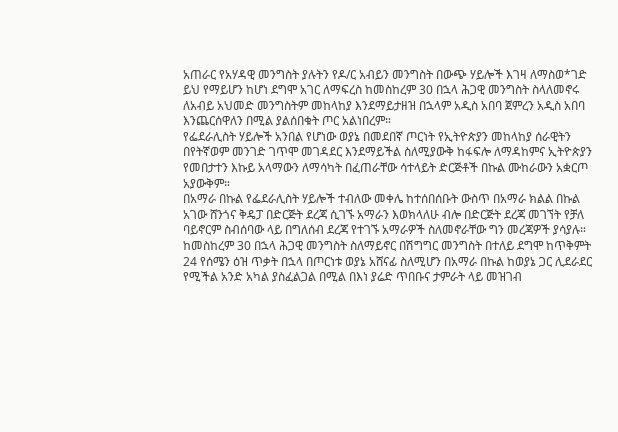አጠራር የአሃዳዊ መንግስት ያሉትን የዶ/ር አብይን መንግስት በውጭ ሃይሎች እገዛ ለማስወ*ገድ ይህ የማይሆን ከሆነ ደግሞ አገር ለማፍረስ ከመስከረም 30 በኋላ ሕጋዊ መንግስት ስላለመኖሩ ለአብይ አህመድ መንግስትም መከላከያ እንደማይታዘዝ በኋላም አዲስ አበባ ጀምረን አዲስ አበባ እንጨርሰዋለን በሚል ያልሰበቁት ጦር አልነበረም።
የፌደራሊስት ሃይሎች አንበል የሆነው ወያኔ በመደበኛ ጦርነት የኢትዮጵያን መከላከያ ሰራዊትን በየትኛወም መንገድ ገጥሞ መገዳደር እንደማይችል ስለሚያውቅ ከፋፍሎ ለማዳከምና ኢትዮጵያን የመበታተን እኩይ አላማውን ለማሳካት በፈጠራቸው ሳተላይት ድርጅቶች በኩል ሙከራውን አቋርጦ አያውቅም።
በአማራ በኩል የፌደራሊስት ሃይሎች ተብለው መቀሌ ከተሰበሰቡት ውስጥ በአማራ ክልል በኩል አገው ሸንጎና ቅዴፓ በድርጅት ደረጃ ሲገኙ አማራን እወክላለሁ ብሎ በድርጅት ደረጃ መገኘት የቻለ ባይኖርም ስብሰባው ላይ በግለሰብ ደረጃ የተገኙ አማራዎች ስለመኖራቸው ግን መረጃዎች ያሳያሉ።
ከመስከረም 30 በኋላ ሕጋዊ መንግስት ስለማይኖር በሽግግር መንግስት በተለይ ደግሞ ከጥቅምት 24 የሰሜን ዕዝ ጥቃት በኋላ በጦርነቱ ወያኔ አሸናፊ ስለሚሆን በአማራ በኩል ከወያኔ ጋር ሊደራደር የሚችል አንድ አካል ያስፈልጋል በሚል በእነ ያሬድ ጥበቡና ታምራት ላይ መዝገብ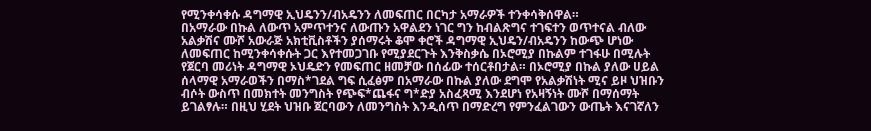የሚንቀሳቀሱ ዳግማዊ ኢህዴንን/ብአዴንን ለመፍጠር በርካታ አማራዎች ተንቀሳቅሰዋል።
በአማራው በኩል ለውጥ አምጥተንና ለውጡን አዋልደን ነገር ግን ከብልጽግና ተገፍተን ወጥተናል ብለው አልቃሽና ሙሾ አውራጅ አክቲቪስቶችን ያሰማሩት ቆሞ ቀሮች ዳግማዊ ኢህዴን/ብአዴንን ከውጭ ሆነው ለመፍጠር ከሚንቀሳቀሱት ጋር እየተመጋገቡ የሚያደርጉት እንቅስቃሴ በኦሮሚያ በኩልም ተገፋሁ በሚሉት የጀርባ መሪነት ዳግማዊ ኦህዴድን የመፍጠር ዘመቻው በሰፊው ተሰርቶበታል። በኦሮሚያ በኩል ያለው ሀይል ሰላማዊ አማራወችን በማስ*ገደል ግፍ ሲፈፅም በአማራው በኩል ያለው ደግሞ የአልቃሽነት ሚና ይዞ ህዝቡን ብሶት ውስጥ በመክተት መንግስት የጭፍ*ጨፋና ግ*ድያ አስፈጻሚ እንደሆነ የአዛኝነት ሙሾ በማሰማት ይገልፃሉ። በዚህ ሂደት ህዝቡ ጀርባውን ለመንግስት እንዲሰጥ በማድረግ የምንፈልገውን ውጤት እናገኛለን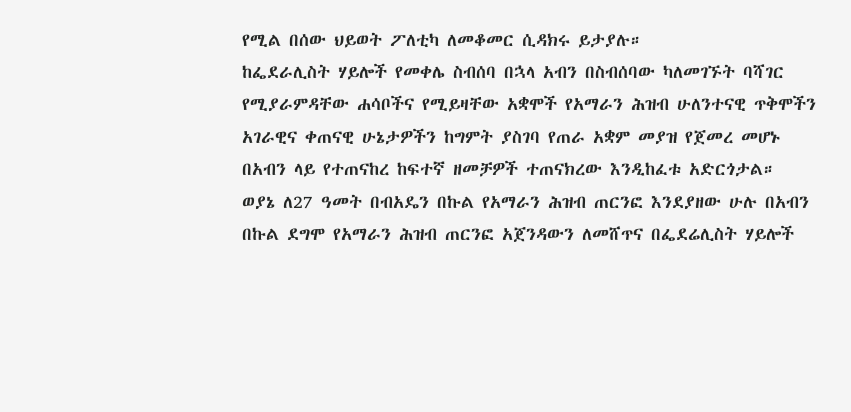የሚል በሰው ህይወት ፖለቲካ ለመቆመር ሲዳክሩ ይታያሉ።
ከፌደራሊስት ሃይሎች የመቀሌ ስብሰባ በኋላ አብን በስብሰባው ካለመገኙት ባሻገር የሚያራምዳቸው ሐሳቦችና የሚይዛቸው አቋሞች የአማራን ሕዝብ ሁለንተናዊ ጥቅሞችን አገራዊና ቀጠናዊ ሁኔታዎችን ከግምት ያስገባ የጠራ አቋም መያዝ የጀመረ መሆኑ በአብን ላይ የተጠናከረ ከፍተኛ ዘመቻዎች ተጠናክረው እንዲከፈቱ አድርጎታል።
ወያኔ ለ27 ዓመት በብአዴን በኩል የአማራን ሕዝብ ጠርንፎ እንደያዘው ሁሉ በአብን በኩል ደግሞ የአማራን ሕዝብ ጠርንፎ አጀንዳውን ለመሸጥና በፌደሬሊስት ሃይሎች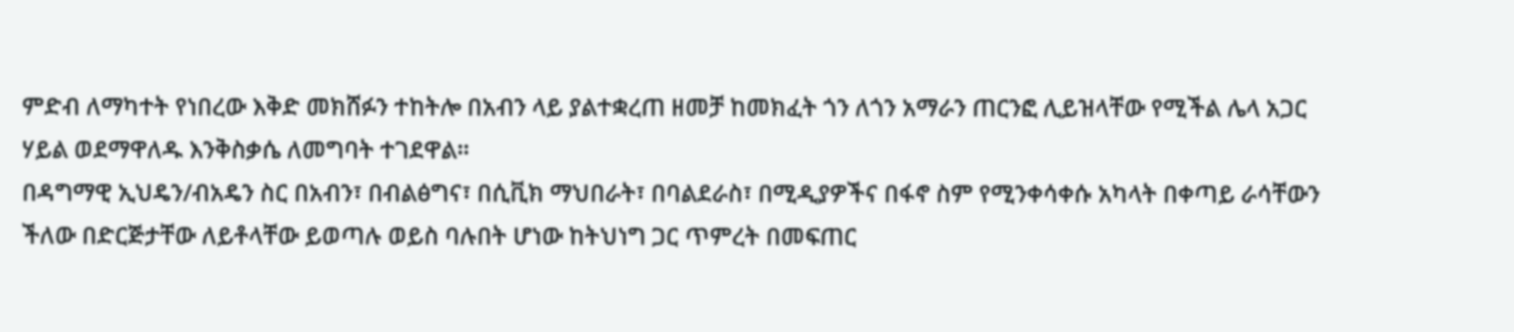ምድብ ለማካተት የነበረው እቅድ መክሸፉን ተከትሎ በአብን ላይ ያልተቋረጠ ዘመቻ ከመክፈት ጎን ለጎን አማራን ጠርንፎ ሊይዝላቸው የሚችል ሌላ አጋር ሃይል ወደማዋለዱ እንቅስቃሴ ለመግባት ተገደዋል።
በዳግማዊ ኢህዴን/ብአዴን ስር በአብን፣ በብልፅግና፣ በሲቪክ ማህበራት፣ በባልደራስ፣ በሚዲያዎችና በፋኖ ስም የሚንቀሳቀሱ አካላት በቀጣይ ራሳቸውን ችለው በድርጅታቸው ለይቶላቸው ይወጣሉ ወይስ ባሉበት ሆነው ከትህነግ ጋር ጥምረት በመፍጠር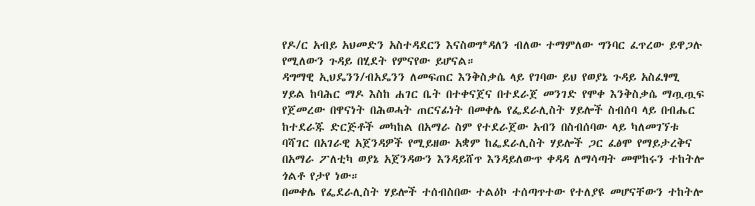የዶ/ር አብይ አህመድን አስተዳደርን እናስወግ*ዳለን ብለው ተማምለው ግንባር ፈጥረው ይዋጋሉ የሚለውን ጉዳይ በሂደት የምናየው ይሆናል።
ዳግማዊ ኢህዴንን/ብአዴንን ለመፍጠር እንቅስቃሴ ላይ የገባው ይህ የወያኔ ጉዳይ አስፈፃሚ ሃይል ከባሕር ማዶ እስከ ሐገር ቤት በተቀናጀና በተደራጀ መንገድ የሞቀ እንቅስቃሴ ማጧጧፍ የጀመረው በዋናነት በሕወሓት ጠርናፊነት በመቀሌ የፌደራሊስት ሃይሎች ስብሰባ ላይ በብሔር ከተደራጁ ድርጅቶች መካከል በአማራ ስም የተደራጀው አብን በስብሰባው ላይ ካለመገኘቱ ባሻገር በአገራዊ አጀንዳዎች የሚይዘው አቋም ከፌደራሊስት ሃይሎች ጋር ፈፅሞ የማይታረቅና በአማራ ፖለቲካ ወያኔ አጀንዳውን እንዳይሸጥ እንዳይለውጥ ቀዳዳ ለማሳጣት መሞከሩን ተከትሎ ጎልቶ የታየ ነው።
በመቀሌ የፌደራሊስት ሃይሎች ተሰብስበው ተልዕኮ ተሰጣጥተው የተለያዩ መሆናቸውን ተከትሎ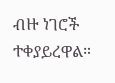ብዙ ነገሮች ተቀያይረዋል።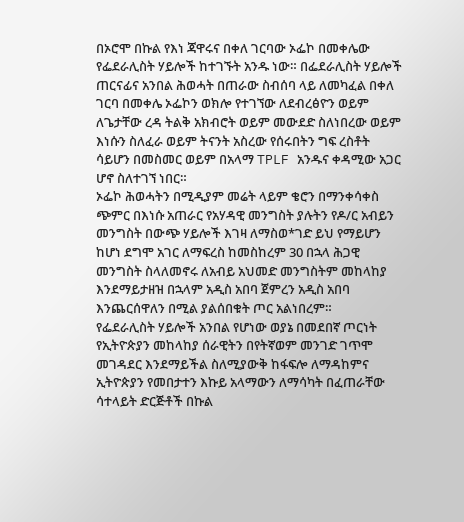በኦሮሞ በኩል የእነ ጃዋሩና በቀለ ገርባው ኦፌኮ በመቀሌው የፌደራሊስት ሃይሎች ከተገኙት አንዱ ነው። በፌደራሊስት ሃይሎች ጠርናፊና አንበል ሕወሓት በጠራው ስብሰባ ላይ ለመካፈል በቀለ ገርባ በመቀሌ ኦፌኮን ወክሎ የተገኘው ለደብረፅዮን ወይም ለጌታቸው ረዳ ትልቅ አክብሮት ወይም መውደድ ስለነበረው ወይም እነሱን ስለፈራ ወይም ትናንት አስረው የሰሩበትን ግፍ ረስቶት ሳይሆን በመስመር ወይም በአላማ TPLF አንዱና ቀዳሚው አጋር ሆኖ ስለተገኘ ነበር።
ኦፌኮ ሕወሓትን በሚዲያም መሬት ላይም ቄሮን በማንቀሳቀስ ጭምር በእነሱ አጠራር የአሃዳዊ መንግስት ያሉትን የዶ/ር አብይን መንግስት በውጭ ሃይሎች እገዛ ለማስወ*ገድ ይህ የማይሆን ከሆነ ደግሞ አገር ለማፍረስ ከመስከረም 30 በኋላ ሕጋዊ መንግስት ስላለመኖሩ ለአብይ አህመድ መንግስትም መከላከያ እንደማይታዘዝ በኋላም አዲስ አበባ ጀምረን አዲስ አበባ እንጨርሰዋለን በሚል ያልሰበቁት ጦር አልነበረም።
የፌደራሊስት ሃይሎች አንበል የሆነው ወያኔ በመደበኛ ጦርነት የኢትዮጵያን መከላከያ ሰራዊትን በየትኛወም መንገድ ገጥሞ መገዳደር እንደማይችል ስለሚያውቅ ከፋፍሎ ለማዳከምና ኢትዮጵያን የመበታተን እኩይ አላማውን ለማሳካት በፈጠራቸው ሳተላይት ድርጅቶች በኩል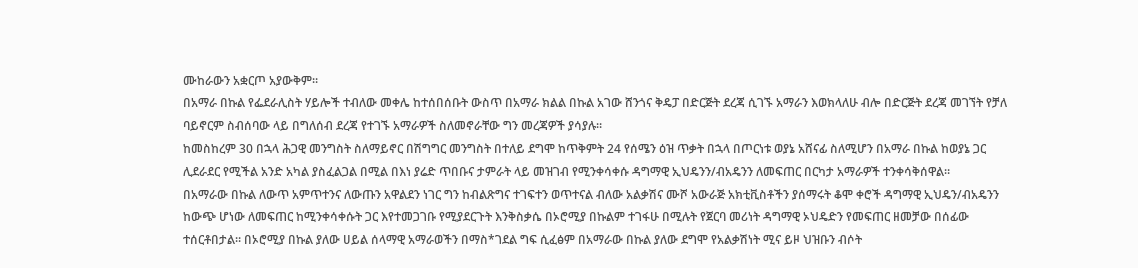ሙከራውን አቋርጦ አያውቅም።
በአማራ በኩል የፌደራሊስት ሃይሎች ተብለው መቀሌ ከተሰበሰቡት ውስጥ በአማራ ክልል በኩል አገው ሸንጎና ቅዴፓ በድርጅት ደረጃ ሲገኙ አማራን እወክላለሁ ብሎ በድርጅት ደረጃ መገኘት የቻለ ባይኖርም ስብሰባው ላይ በግለሰብ ደረጃ የተገኙ አማራዎች ስለመኖራቸው ግን መረጃዎች ያሳያሉ።
ከመስከረም 30 በኋላ ሕጋዊ መንግስት ስለማይኖር በሽግግር መንግስት በተለይ ደግሞ ከጥቅምት 24 የሰሜን ዕዝ ጥቃት በኋላ በጦርነቱ ወያኔ አሸናፊ ስለሚሆን በአማራ በኩል ከወያኔ ጋር ሊደራደር የሚችል አንድ አካል ያስፈልጋል በሚል በእነ ያሬድ ጥበቡና ታምራት ላይ መዝገብ የሚንቀሳቀሱ ዳግማዊ ኢህዴንን/ብአዴንን ለመፍጠር በርካታ አማራዎች ተንቀሳቅሰዋል።
በአማራው በኩል ለውጥ አምጥተንና ለውጡን አዋልደን ነገር ግን ከብልጽግና ተገፍተን ወጥተናል ብለው አልቃሽና ሙሾ አውራጅ አክቲቪስቶችን ያሰማሩት ቆሞ ቀሮች ዳግማዊ ኢህዴን/ብአዴንን ከውጭ ሆነው ለመፍጠር ከሚንቀሳቀሱት ጋር እየተመጋገቡ የሚያደርጉት እንቅስቃሴ በኦሮሚያ በኩልም ተገፋሁ በሚሉት የጀርባ መሪነት ዳግማዊ ኦህዴድን የመፍጠር ዘመቻው በሰፊው ተሰርቶበታል። በኦሮሚያ በኩል ያለው ሀይል ሰላማዊ አማራወችን በማስ*ገደል ግፍ ሲፈፅም በአማራው በኩል ያለው ደግሞ የአልቃሽነት ሚና ይዞ ህዝቡን ብሶት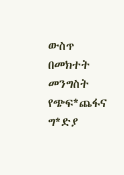ውስጥ በመክተት መንግስት የጭፍ*ጨፋና ግ*ድያ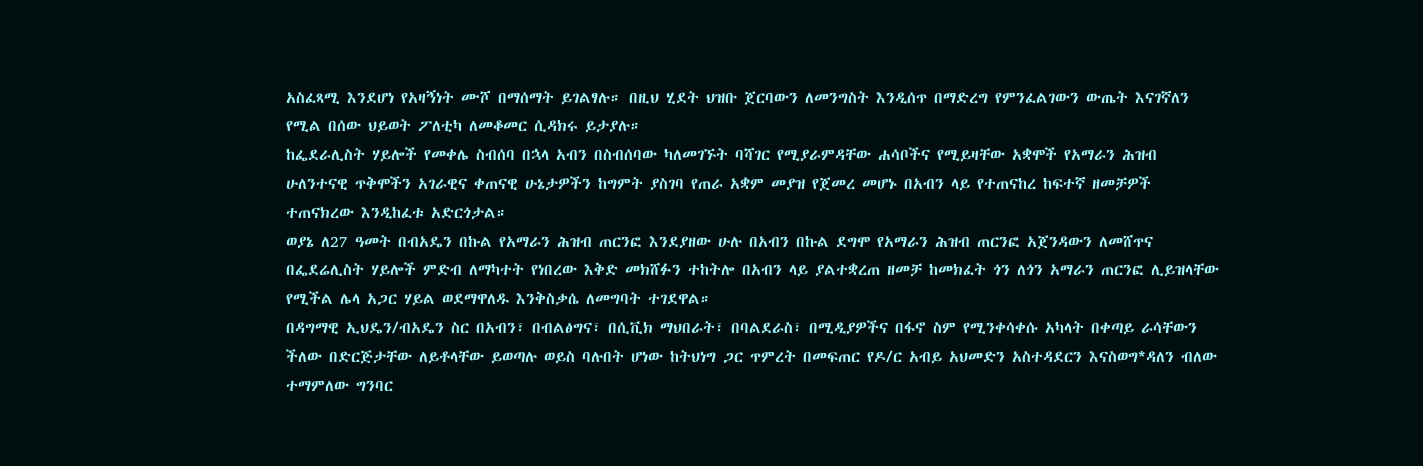አስፈጻሚ እንደሆነ የአዛኝነት ሙሾ በማሰማት ይገልፃሉ። በዚህ ሂደት ህዝቡ ጀርባውን ለመንግስት እንዲሰጥ በማድረግ የምንፈልገውን ውጤት እናገኛለን የሚል በሰው ህይወት ፖለቲካ ለመቆመር ሲዳክሩ ይታያሉ።
ከፌደራሊስት ሃይሎች የመቀሌ ስብሰባ በኋላ አብን በስብሰባው ካለመገኙት ባሻገር የሚያራምዳቸው ሐሳቦችና የሚይዛቸው አቋሞች የአማራን ሕዝብ ሁለንተናዊ ጥቅሞችን አገራዊና ቀጠናዊ ሁኔታዎችን ከግምት ያስገባ የጠራ አቋም መያዝ የጀመረ መሆኑ በአብን ላይ የተጠናከረ ከፍተኛ ዘመቻዎች ተጠናክረው እንዲከፈቱ አድርጎታል።
ወያኔ ለ27 ዓመት በብአዴን በኩል የአማራን ሕዝብ ጠርንፎ እንደያዘው ሁሉ በአብን በኩል ደግሞ የአማራን ሕዝብ ጠርንፎ አጀንዳውን ለመሸጥና በፌደሬሊስት ሃይሎች ምድብ ለማካተት የነበረው እቅድ መክሸፉን ተከትሎ በአብን ላይ ያልተቋረጠ ዘመቻ ከመክፈት ጎን ለጎን አማራን ጠርንፎ ሊይዝላቸው የሚችል ሌላ አጋር ሃይል ወደማዋለዱ እንቅስቃሴ ለመግባት ተገደዋል።
በዳግማዊ ኢህዴን/ብአዴን ስር በአብን፣ በብልፅግና፣ በሲቪክ ማህበራት፣ በባልደራስ፣ በሚዲያዎችና በፋኖ ስም የሚንቀሳቀሱ አካላት በቀጣይ ራሳቸውን ችለው በድርጅታቸው ለይቶላቸው ይወጣሉ ወይስ ባሉበት ሆነው ከትህነግ ጋር ጥምረት በመፍጠር የዶ/ር አብይ አህመድን አስተዳደርን እናስወግ*ዳለን ብለው ተማምለው ግንባር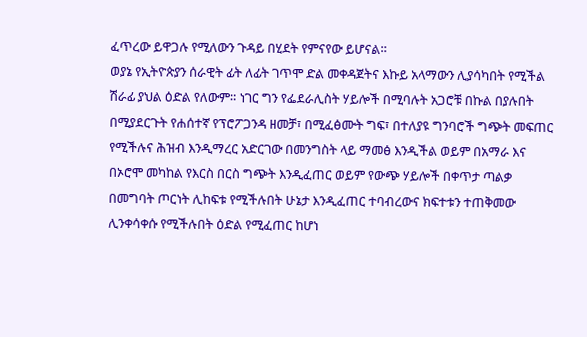ፈጥረው ይዋጋሉ የሚለውን ጉዳይ በሂደት የምናየው ይሆናል።
ወያኔ የኢትዮጵያን ሰራዊት ፊት ለፊት ገጥሞ ድል መቀዳጀትና እኩይ አላማውን ሊያሳካበት የሚችል ሽራፊ ያህል ዕድል የለውም። ነገር ግን የፌደራሊስት ሃይሎች በሚባሉት አጋሮቹ በኩል በያሉበት በሚያደርጉት የሐሰተኛ የፕሮፖጋንዳ ዘመቻ፣ በሚፈፅሙት ግፍ፣ በተለያዩ ግንባሮች ግጭት መፍጠር የሚችሉና ሕዝብ እንዲማረር አድርገው በመንግስት ላይ ማመፅ እንዲችል ወይም በአማራ እና በኦሮሞ መካከል የእርስ በርስ ግጭት እንዲፈጠር ወይም የውጭ ሃይሎች በቀጥታ ጣልቃ በመግባት ጦርነት ሊከፍቱ የሚችሉበት ሁኔታ እንዲፈጠር ተባብረውና ክፍተቱን ተጠቅመው ሊንቀሳቀሱ የሚችሉበት ዕድል የሚፈጠር ከሆነ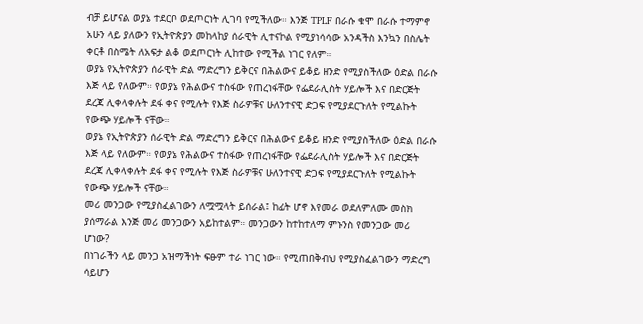ብቻ ይሆናል ወያኔ ተደርቦ ወደጦርነት ሊገባ የሚችለው። እንጅ TPLF በራሱ ቁሞ በራሱ ተማምኖ አሁን ላይ ያለውን የኢትዮጵያን መከላከያ ሰራዊት ሊተናኮል የሚያነሳሳው አንዳችስ እንኳን በስሌት ቀርቶ በስሜት ለአፍታ ልቆ ወደጦርነት ሊከተው የሚችል ነገር የለም።
ወያኔ የኢትዮጵያን ሰራዊት ድል ማድረግን ይቅርና በሕልውና ይቆይ ዘንድ የሚያስችለው ዕድል በራሱ እጅ ላይ የለውም። የወያኔ የሕልውና ተስፋው የጠረነፋቸው የፌደራሊስት ሃይሎች እና በድርጅት ደረጃ ሊቀላቀሉት ደፋ ቀና የሚሉት የእጅ ስራዎቹና ሁለንተናዊ ድጋፍ የሚያደርጉለት የሚልኩት የውጭ ሃይሎች ናቸው።
ወያኔ የኢትዮጵያን ሰራዊት ድል ማድረግን ይቅርና በሕልውና ይቆይ ዘንድ የሚያስችለው ዕድል በራሱ እጅ ላይ የለውም። የወያኔ የሕልውና ተስፋው የጠረነፋቸው የፌደራሊስት ሃይሎች እና በድርጅት ደረጃ ሊቀላቀሉት ደፋ ቀና የሚሉት የእጅ ስራዎቹና ሁለንተናዊ ድጋፍ የሚያደርጉለት የሚልኩት የውጭ ሃይሎች ናቸው።
መሪ መንጋው የሚያስፈልገውን ለሟሟላት ይሰራል፤ ከፊት ሆኖ እየመራ ወደለምለሙ መስክ ያሰማራል እንጅ መሪ መንጋውን አይከተልም። መንጋውን ከተከተለማ ምኑንስ የመንጋው መሪ ሆነው?
በነገራችን ላይ መንጋ አዝማችነት ፍፁም ተራ ነገር ነው። የሚጠበቅብህ የሚያስፈልገውን ማድረግ ሳይሆን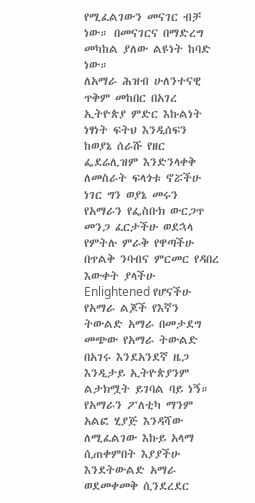የሚፈልገውን መናገር ብቻ ነው። በመናገርና በማድረግ መካከል ያለው ልዩነት ከባድ ነው።
ለአማራ ሕዝብ ሁለንተናዊ ጥቅም መከበር በአገረ ኢትዮጵያ ምድር እኩልነት ነፃነት ፍትህ እንዲሰፍን ከወያኔ ሰራሹ የዘር ፌደሬሊዝም እንድንላቀቅ ለመስራት ፍላጎቱ ኖሯችሁ ነገር ግን ወያኔ መሩን የአማራን የፌስቡክ ውርጋጥ መንጋ ፈርታችሁ ወደኋላ የምትሉ ምራቅ የዋጣችሁ በጥልቅ ንባብና ምርመር የዳበረ እውቀት ያላችሁ Enlightened የሆናችሁ የአማራ ልጆች የእኛን ትውልድ አማራ በመታደግ መጭው የአማራ ትውልድ በአገሩ እንደአንደኛ ዜጋ እንዲታይ ኢትዮጵያንም ልታክሟት ይገባል ባይ ነኝ።
የአማራን ፖለቲካ ማንም አልፎ ሂያጅ እንዳሻው ለሚፈልገው እኩይ አላማ ሲጠቀምበት እያያችሁ እንደትውልድ አማራ ወደመቀመቅ ሲንደረደር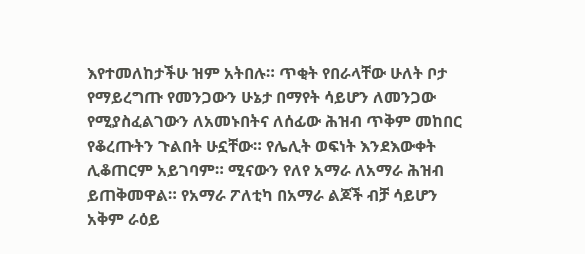እየተመለከታችሁ ዝም አትበሉ። ጥቂት የበራላቸው ሁለት ቦታ የማይረግጡ የመንጋውን ሁኔታ በማየት ሳይሆን ለመንጋው የሚያስፈልገውን ለአመኑበትና ለሰፊው ሕዝብ ጥቅም መከበር የቆረጡትን ጉልበት ሁኗቸው። የሌሊት ወፍነት እንደእውቀት ሊቆጠርም አይገባም። ሚናውን የለየ አማራ ለአማራ ሕዝብ ይጠቅመዋል። የአማራ ፖለቲካ በአማራ ልጆች ብቻ ሳይሆን አቅም ራዕይ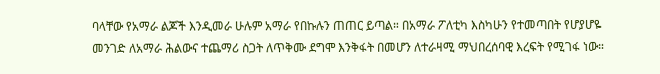ባላቸው የአማራ ልጆች እንዲመራ ሁሉም አማራ የበኩሉን ጠጠር ይጣል። በአማራ ፖለቲካ እስካሁን የተመጣበት የሆያሆዬ መንገድ ለአማራ ሕልውና ተጨማሪ ስጋት ለጥቅሙ ደግሞ እንቅፋት በመሆን ለተራዛሚ ማህበረሰባዊ እረፍት የሚገፋ ነው።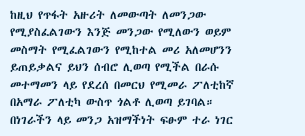ከዚህ የጥፋት አዙሪት ለመውጣት ለመንጋው የሚያስፈልገውን እንጅ መንጋው የሚለውን ወይም መስማት የሚፈልገውን የሚከተል መሪ አለመሆንን ይጠይቃልና ይህን ሰብሮ ሊወጣ የሚችል በራሱ መተማመን ላይ የደረሰ በመርህ የሚመራ ፖለቲከኛ በአማራ ፖለቲካ ውስጥ ጎልቶ ሊወጣ ይገባል።
በነገራችን ላይ መንጋ አዝማችነት ፍፁም ተራ ነገር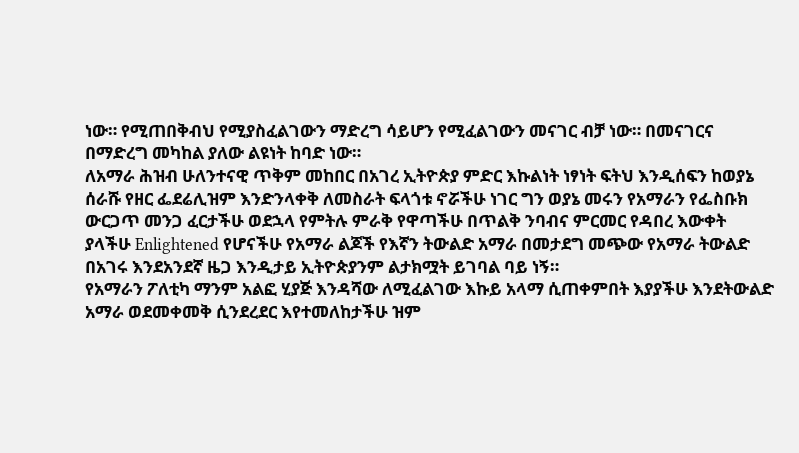ነው። የሚጠበቅብህ የሚያስፈልገውን ማድረግ ሳይሆን የሚፈልገውን መናገር ብቻ ነው። በመናገርና በማድረግ መካከል ያለው ልዩነት ከባድ ነው።
ለአማራ ሕዝብ ሁለንተናዊ ጥቅም መከበር በአገረ ኢትዮጵያ ምድር እኩልነት ነፃነት ፍትህ እንዲሰፍን ከወያኔ ሰራሹ የዘር ፌደሬሊዝም እንድንላቀቅ ለመስራት ፍላጎቱ ኖሯችሁ ነገር ግን ወያኔ መሩን የአማራን የፌስቡክ ውርጋጥ መንጋ ፈርታችሁ ወደኋላ የምትሉ ምራቅ የዋጣችሁ በጥልቅ ንባብና ምርመር የዳበረ እውቀት ያላችሁ Enlightened የሆናችሁ የአማራ ልጆች የእኛን ትውልድ አማራ በመታደግ መጭው የአማራ ትውልድ በአገሩ እንደአንደኛ ዜጋ እንዲታይ ኢትዮጵያንም ልታክሟት ይገባል ባይ ነኝ።
የአማራን ፖለቲካ ማንም አልፎ ሂያጅ እንዳሻው ለሚፈልገው እኩይ አላማ ሲጠቀምበት እያያችሁ እንደትውልድ አማራ ወደመቀመቅ ሲንደረደር እየተመለከታችሁ ዝም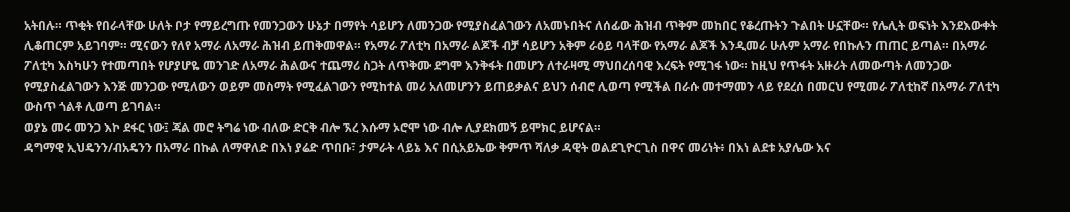አትበሉ። ጥቂት የበራላቸው ሁለት ቦታ የማይረግጡ የመንጋውን ሁኔታ በማየት ሳይሆን ለመንጋው የሚያስፈልገውን ለአመኑበትና ለሰፊው ሕዝብ ጥቅም መከበር የቆረጡትን ጉልበት ሁኗቸው። የሌሊት ወፍነት እንደእውቀት ሊቆጠርም አይገባም። ሚናውን የለየ አማራ ለአማራ ሕዝብ ይጠቅመዋል። የአማራ ፖለቲካ በአማራ ልጆች ብቻ ሳይሆን አቅም ራዕይ ባላቸው የአማራ ልጆች እንዲመራ ሁሉም አማራ የበኩሉን ጠጠር ይጣል። በአማራ ፖለቲካ እስካሁን የተመጣበት የሆያሆዬ መንገድ ለአማራ ሕልውና ተጨማሪ ስጋት ለጥቅሙ ደግሞ እንቅፋት በመሆን ለተራዛሚ ማህበረሰባዊ እረፍት የሚገፋ ነው። ከዚህ የጥፋት አዙሪት ለመውጣት ለመንጋው የሚያስፈልገውን እንጅ መንጋው የሚለውን ወይም መስማት የሚፈልገውን የሚከተል መሪ አለመሆንን ይጠይቃልና ይህን ሰብሮ ሊወጣ የሚችል በራሱ መተማመን ላይ የደረሰ በመርህ የሚመራ ፖለቲከኛ በአማራ ፖለቲካ ውስጥ ጎልቶ ሊወጣ ይገባል።
ወያኔ መሩ መንጋ እኮ ደፋር ነው፤ ጃል መሮ ትግሬ ነው ብለው ድርቅ ብሎ ኧረ እሱማ ኦሮሞ ነው ብሎ ሊያደክመኝ ይሞክር ይሆናል።
ዳግማዊ ኢህዴንን/ብአዴንን በአማራ በኩል ለማዋለድ በእነ ያሬድ ጥበቡ፣ ታምራት ላይኔ እና በሲአይኤው ቅምጥ ሻለቃ ዳዊት ወልደጊዮርጊስ በዋና መሪነት፥ በእነ ልደቱ አያሌው እና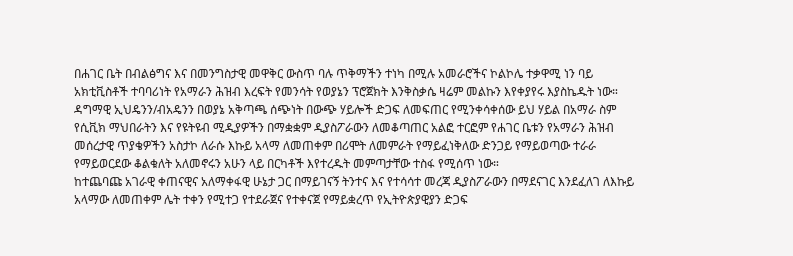በሐገር ቤት በብልፅግና እና በመንግስታዊ መዋቅር ውስጥ ባሉ ጥቅማችን ተነካ በሚሉ አመራሮችና ኮልኮሌ ተቃዋሚ ነን ባይ አክቲቪስቶች ተባባሪነት የአማራን ሕዝብ እረፍት የመንሳት የወያኔን ፕሮጀክት እንቅስቃሴ ዛሬም መልኩን እየቀያየሩ እያስኬዱት ነው።
ዳግማዊ ኢህዴንን/ብአዴንን በወያኔ አቅጣጫ ሰጭነት በውጭ ሃይሎች ድጋፍ ለመፍጠር የሚንቀሳቀሰው ይህ ሃይል በአማራ ስም የሲቪክ ማህበራትን እና የዩትዩብ ሚዲያዎችን በማቋቋም ዲያስፖራውን ለመቆጣጠር አልፎ ተርፎም የሐገር ቤቱን የአማራን ሕዝብ መሰረታዊ ጥያቄዎችን አስታኮ ለራሱ እኩይ አላማ ለመጠቀም በሪሞት ለመምራት የማይፈነቅለው ድንጋይ የማይወጣው ተራራ የማይወርደው ቆልቁለት አለመኖሩን አሁን ላይ በርካቶች እየተረዱት መምጣታቸው ተስፋ የሚሰጥ ነው።
ከተጨባጩ አገራዊ ቀጠናዊና አለማቀፋዊ ሁኔታ ጋር በማይገናኝ ትንተና እና የተሳሳተ መረጃ ዲያስፖራውን በማደናገር እንደፈለገ ለእኩይ አላማው ለመጠቀም ሌት ተቀን የሚተጋ የተደራጀና የተቀናጀ የማይቋረጥ የኢትዮጵያዊያን ድጋፍ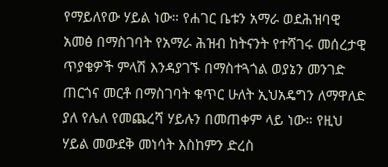የማይለየው ሃይል ነው። የሐገር ቤቱን አማራ ወደሕዝባዊ አመፅ በማስገባት የአማራ ሕዝብ ከትናንት የተሻገሩ መሰረታዊ ጥያቄዎች ምላሽ እንዳያገኙ በማስተጓጎል ወያኔን መንገድ ጠርጎና መርቶ በማስገባት ቁጥር ሁለት ኢህአዴግን ለማዋለድ ያለ የሌለ የመጨረሻ ሃይሉን በመጠቀም ላይ ነው። የዚህ ሃይል መውደቅ መነሳት እስከምን ድረስ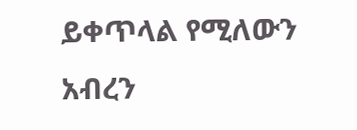ይቀጥላል የሚለውን አብረን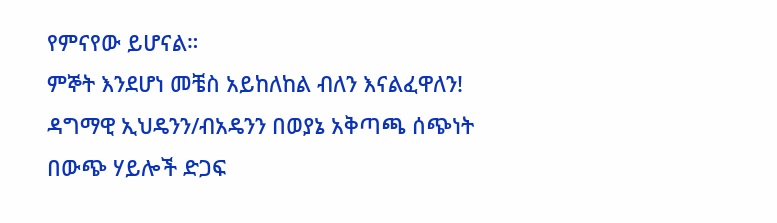የምናየው ይሆናል።
ምኞት እንደሆነ መቼስ አይከለከል ብለን እናልፈዋለን!
ዳግማዊ ኢህዴንን/ብአዴንን በወያኔ አቅጣጫ ሰጭነት በውጭ ሃይሎች ድጋፍ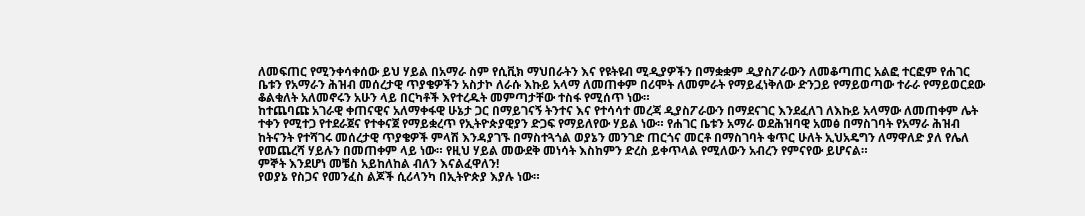ለመፍጠር የሚንቀሳቀሰው ይህ ሃይል በአማራ ስም የሲቪክ ማህበራትን እና የዩትዩብ ሚዲያዎችን በማቋቋም ዲያስፖራውን ለመቆጣጠር አልፎ ተርፎም የሐገር ቤቱን የአማራን ሕዝብ መሰረታዊ ጥያቄዎችን አስታኮ ለራሱ እኩይ አላማ ለመጠቀም በሪሞት ለመምራት የማይፈነቅለው ድንጋይ የማይወጣው ተራራ የማይወርደው ቆልቁለት አለመኖሩን አሁን ላይ በርካቶች እየተረዱት መምጣታቸው ተስፋ የሚሰጥ ነው።
ከተጨባጩ አገራዊ ቀጠናዊና አለማቀፋዊ ሁኔታ ጋር በማይገናኝ ትንተና እና የተሳሳተ መረጃ ዲያስፖራውን በማደናገር እንደፈለገ ለእኩይ አላማው ለመጠቀም ሌት ተቀን የሚተጋ የተደራጀና የተቀናጀ የማይቋረጥ የኢትዮጵያዊያን ድጋፍ የማይለየው ሃይል ነው። የሐገር ቤቱን አማራ ወደሕዝባዊ አመፅ በማስገባት የአማራ ሕዝብ ከትናንት የተሻገሩ መሰረታዊ ጥያቄዎች ምላሽ እንዳያገኙ በማስተጓጎል ወያኔን መንገድ ጠርጎና መርቶ በማስገባት ቁጥር ሁለት ኢህአዴግን ለማዋለድ ያለ የሌለ የመጨረሻ ሃይሉን በመጠቀም ላይ ነው። የዚህ ሃይል መውደቅ መነሳት እስከምን ድረስ ይቀጥላል የሚለውን አብረን የምናየው ይሆናል።
ምኞት እንደሆነ መቼስ አይከለከል ብለን እናልፈዋለን!
የወያኔ የስጋና የመንፈስ ልጆች ሲሪላንካ በኢትዮጵያ እያሉ ነው።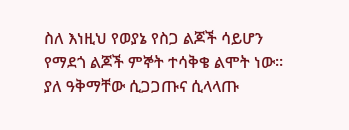ስለ እነዚህ የወያኔ የስጋ ልጆች ሳይሆን የማደጎ ልጆች ምኞት ተሳቅቄ ልሞት ነው። ያለ ዓቅማቸው ሲጋጋጡና ሲላላጡ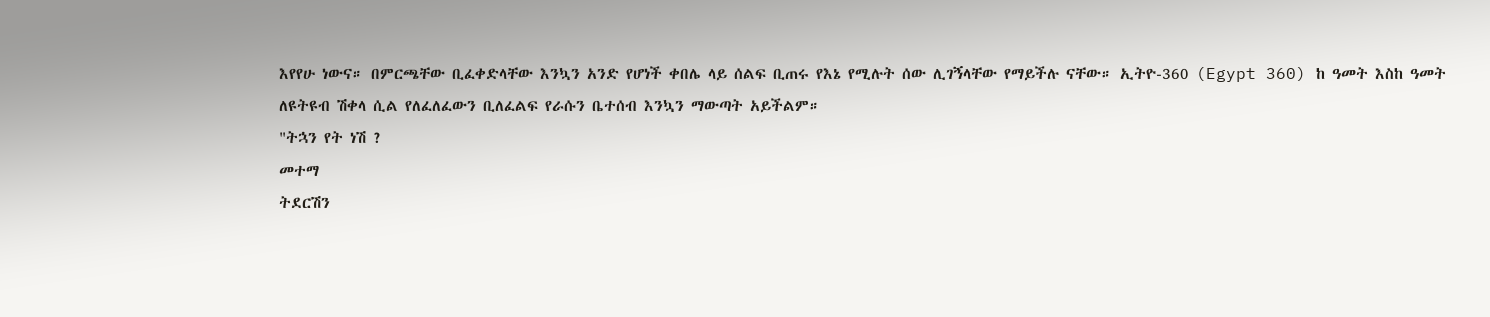እየየሁ ነውና። በምርጫቸው ቢፈቀድላቸው እንኳን አንድ የሆነች ቀበሌ ላይ ሰልፍ ቢጠሩ የእኔ የሚሉት ሰው ሊገኝላቸው የማይችሉ ናቸው። ኢትዮ-360 (Egypt 360) ከ ዓመት እስከ ዓመት ለዩትዩብ ሽቀላ ሲል የለፈለፈውን ቢለፈልፍ የራሱን ቤተሰብ እንኳን ማውጣት አይችልም።
"ትኋን የት ነሽ ?
መተማ
ትደርሽን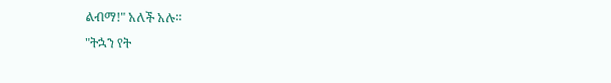ልብማ!" አለች አሉ።
"ትኋን የት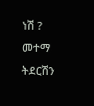ነሽ ?
መተማ
ትደርሽን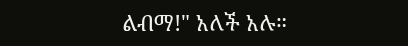ልብማ!" አለች አሉ።